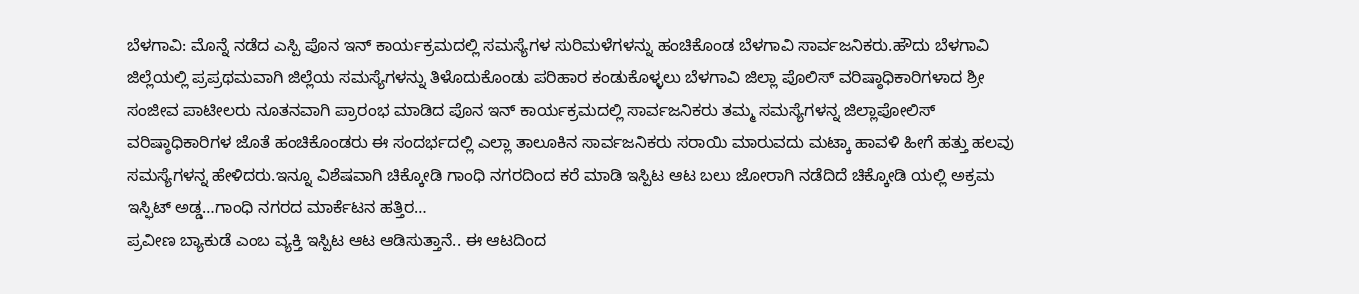ಬೆಳಗಾವಿ: ಮೊನ್ನೆ ನಡೆದ ಎಸ್ಪಿ ಪೊನ ಇನ್ ಕಾರ್ಯಕ್ರಮದಲ್ಲಿ ಸಮಸ್ಯೆಗಳ ಸುರಿಮಳೆಗಳನ್ನು ಹಂಚಿಕೊಂಡ ಬೆಳಗಾವಿ ಸಾರ್ವಜನಿಕರು.ಹೌದು ಬೆಳಗಾವಿ ಜಿಲ್ಲೆಯಲ್ಲಿ ಪ್ರಪ್ರಥಮವಾಗಿ ಜಿಲ್ಲೆಯ ಸಮಸ್ಯೆಗಳನ್ನು ತಿಳೊದುಕೊಂಡು ಪರಿಹಾರ ಕಂಡುಕೊಳ್ಳಲು ಬೆಳಗಾವಿ ಜಿಲ್ಲಾ ಪೊಲಿಸ್ ವರಿಷ್ಠಾಧಿಕಾರಿಗಳಾದ ಶ್ರೀ ಸಂಜೀವ ಪಾಟೀಲರು ನೂತನವಾಗಿ ಪ್ರಾರಂಭ ಮಾಡಿದ ಪೊನ ಇನ್ ಕಾರ್ಯಕ್ರಮದಲ್ಲಿ ಸಾರ್ವಜನಿಕರು ತಮ್ಮ ಸಮಸ್ಯೆಗಳನ್ನ ಜಿಲ್ಲಾಪೋಲಿಸ್ ವರಿಷ್ಠಾಧಿಕಾರಿಗಳ ಜೊತೆ ಹಂಚಿಕೊಂಡರು ಈ ಸಂದರ್ಭದಲ್ಲಿ ಎಲ್ಲಾ ತಾಲೂಕಿನ ಸಾರ್ವಜನಿಕರು ಸರಾಯಿ ಮಾರುವದು ಮಟ್ಕಾ ಹಾವಳಿ ಹೀಗೆ ಹತ್ತು ಹಲವು ಸಮಸ್ಯೆಗಳನ್ನ ಹೇಳಿದರು.ಇನ್ನೂ ವಿಶೆಷವಾಗಿ ಚಿಕ್ಕೋಡಿ ಗಾಂಧಿ ನಗರದಿಂದ ಕರೆ ಮಾಡಿ ಇಸ್ಪಿಟ ಆಟ ಬಲು ಜೋರಾಗಿ ನಡೆದಿದೆ ಚಿಕ್ಕೋಡಿ ಯಲ್ಲಿ ಅಕ್ರಮ ಇಸ್ಫಿಟ್ ಅಡ್ಡ…ಗಾಂಧಿ ನಗರದ ಮಾರ್ಕೆಟನ ಹತ್ತಿರ…
ಪ್ರವೀಣ ಬ್ಯಾಕುಡೆ ಎಂಬ ವ್ಯಕ್ತಿ ಇಸ್ಪಿಟ ಆಟ ಆಡಿಸುತ್ತಾನೆ.. ಈ ಆಟದಿಂದ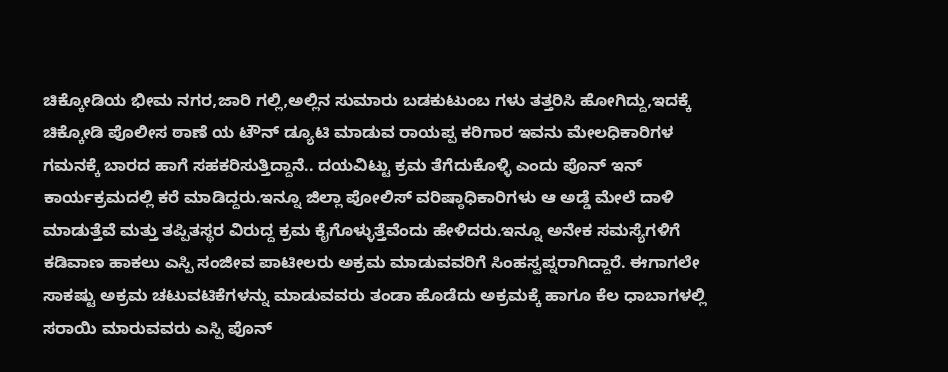ಚಿಕ್ಕೋಡಿಯ ಭೀಮ ನಗರ,ಜಾರಿ ಗಲ್ಲಿ,ಅಲ್ಲಿನ ಸುಮಾರು ಬಡಕುಟುಂಬ ಗಳು ತತ್ತರಿಸಿ ಹೋಗಿದ್ದು,ಇದಕ್ಕೆ ಚಿಕ್ಕೋಡಿ ಪೊಲೀಸ ಠಾಣೆ ಯ ಟೌನ್ ಡ್ಯೂಟಿ ಮಾಡುವ ರಾಯಪ್ಪ ಕರಿಗಾರ ಇವನು ಮೇಲಧಿಕಾರಿಗಳ ಗಮನಕ್ಕೆ ಬಾರದ ಹಾಗೆ ಸಹಕರಿಸುತ್ತಿದ್ದಾನೆ.. ದಯವಿಟ್ಟು ಕ್ರಮ ತೆಗೆದುಕೊಳ್ಳಿ ಎಂದು ಪೊನ್ ಇನ್ ಕಾರ್ಯಕ್ರಮದಲ್ಲಿ ಕರೆ ಮಾಡಿದ್ದರು.ಇನ್ನೂ ಜಿಲ್ಲಾ ಪೋಲಿಸ್ ವರಿಷ್ಠಾಧಿಕಾರಿಗಳು ಆ ಅಡ್ಡೆ ಮೇಲೆ ದಾಳಿ ಮಾಡುತ್ತೆವೆ ಮತ್ತು ತಪ್ಪಿತಸ್ಥರ ವಿರುದ್ದ ಕ್ರಮ ಕೈಗೊಳ್ಳುತ್ತೆವೆಂದು ಹೇಳಿದರು.ಇನ್ನೂ ಅನೇಕ ಸಮಸ್ಯೆಗಳಿಗೆ ಕಡಿವಾಣ ಹಾಕಲು ಎಸ್ಪಿ ಸಂಜೀವ ಪಾಟೀಲರು ಅಕ್ರಮ ಮಾಡುವವರಿಗೆ ಸಿಂಹಸ್ವಪ್ನರಾಗಿದ್ದಾರೆ. ಈಗಾಗಲೇ ಸಾಕಷ್ಟು ಅಕ್ರಮ ಚಟುವಟಿಕೆಗಳನ್ನು ಮಾಡುವವರು ತಂಡಾ ಹೊಡೆದು ಅಕ್ರಮಕ್ಕೆ ಹಾಗೂ ಕೆಲ ಧಾಬಾಗಳಲ್ಲಿ ಸರಾಯಿ ಮಾರುವವರು ಎಸ್ಪಿ ಪೊನ್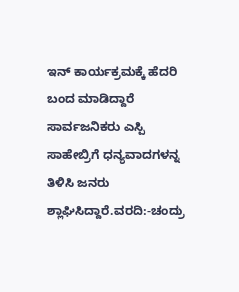ಇನ್ ಕಾರ್ಯಕ್ರಮಕ್ಕೆ ಹೆದರಿ ಬಂದ ಮಾಡಿದ್ದಾರೆ ಸಾರ್ವಜನಿಕರು ಎಸ್ಪಿ ಸಾಹೇಬ್ರಿಗೆ ಧನ್ಯವಾದಗಳನ್ನ ತಿಳಿಸಿ ಜನರು ಶ್ಲಾಘಿಸಿದ್ದಾರೆ.ವರದಿ:-ಚಂದ್ರು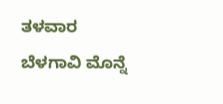ತಳವಾರ
ಬೆಳಗಾವಿ ಮೊನ್ನೆ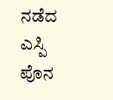ನಡೆದ ಎಸ್ಪಿ ಪೊನ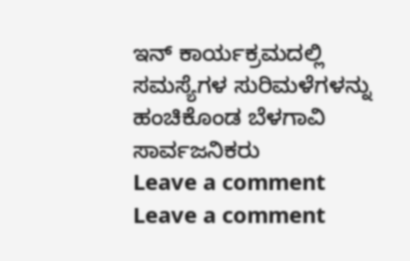ಇನ್ ಕಾರ್ಯಕ್ರಮದಲ್ಲಿ ಸಮಸ್ಯೆಗಳ ಸುರಿಮಳೆಗಳನ್ನು ಹಂಚಿಕೊಂಡ ಬೆಳಗಾವಿ ಸಾರ್ವಜನಿಕರು
Leave a comment
Leave a comment